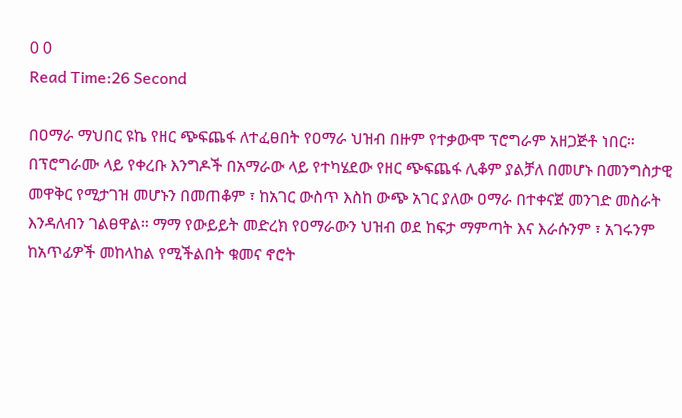0 0
Read Time:26 Second

በዐማራ ማህበር ዩኬ የዘር ጭፍጨፋ ለተፈፀበት የዐማራ ህዝብ በዙም የተቃውሞ ፕሮግራም አዘጋጅቶ ነበር። በፕሮግራሙ ላይ የቀረቡ እንግዶች በአማራው ላይ የተካሄደው የዘር ጭፍጨፋ ሊቆም ያልቻለ በመሆኑ በመንግስታዊ መዋቅር የሚታገዝ መሆኑን በመጠቆም ፣ ከአገር ውስጥ እስከ ውጭ አገር ያለው ዐማራ በተቀናጀ መንገድ መስራት እንዳለብን ገልፀዋል። ማማ የውይይት መድረክ የዐማራውን ህዝብ ወደ ከፍታ ማምጣት እና እራሱንም ፣ አገሩንም ከአጥፊዎች መከላከል የሚችልበት ቁመና ኖሮት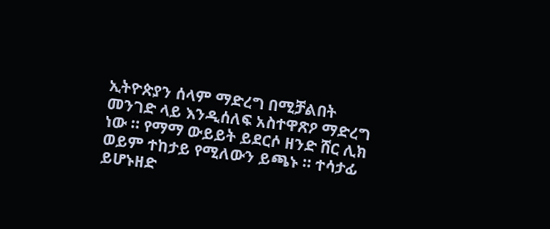ኢትዮጵያን ሰላም ማድረግ በሚቻልበት መንገድ ላይ እንዲሰለፍ አስተዋጽዖ ማድረግ ነው ። የማማ ውይይት ይደርሶ ዘንድ ሸር ሊክ ወይም ተከታይ የሚለውን ይጫኑ ። ተሳታፊ ይሆኑዘድ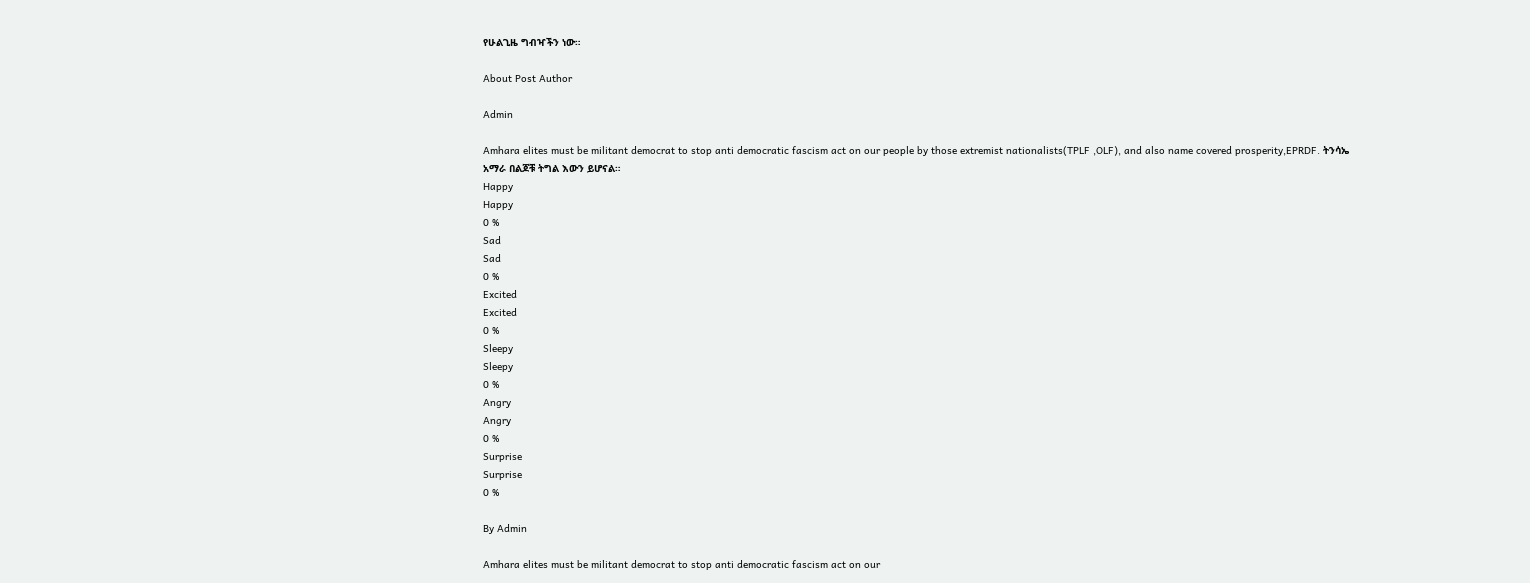የሁልጊዜ ግብዣችን ነው።

About Post Author

Admin

Amhara elites must be militant democrat to stop anti democratic fascism act on our people by those extremist nationalists(TPLF ,OLF), and also name covered prosperity,EPRDF. ትንሳኤ አማራ በልጆቹ ትግል እውን ይሆናል።
Happy
Happy
0 %
Sad
Sad
0 %
Excited
Excited
0 %
Sleepy
Sleepy
0 %
Angry
Angry
0 %
Surprise
Surprise
0 %

By Admin

Amhara elites must be militant democrat to stop anti democratic fascism act on our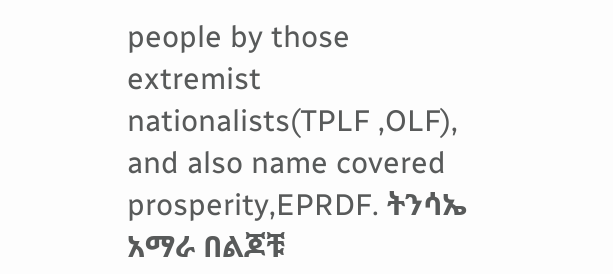people by those extremist nationalists(TPLF ,OLF), and also name covered prosperity,EPRDF. ትንሳኤ አማራ በልጆቹ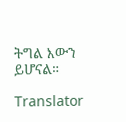ትግል እውን ይሆናል።

Translator